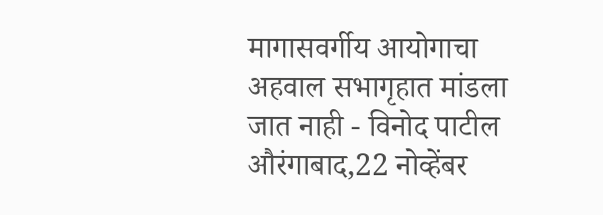मागासवर्गीय आयोगाचा अहवाल सभागृहात मांडला जात नाही - विनोद पाटील
औरंगाबाद,22 नोव्हेंबर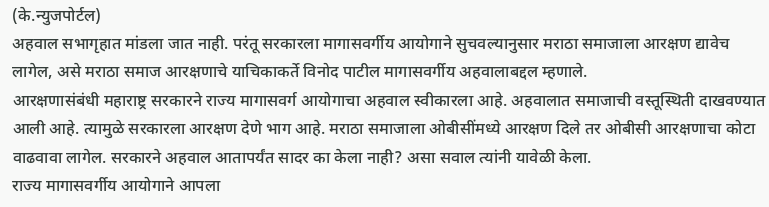(के.न्युजपोर्टल)
अहवाल सभागृहात मांडला जात नाही. परंतू सरकारला मागासवर्गीय आयोगाने सुचवल्यानुसार मराठा समाजाला आरक्षण द्यावेच लागेल, असे मराठा समाज आरक्षणाचे याचिकाकर्ते विनोद पाटील मागासवर्गीय अहवालाबद्दल म्हणाले.
आरक्षणासंबंधी महाराष्ट्र सरकारने राज्य मागासवर्ग आयोगाचा अहवाल स्वीकारला आहे. अहवालात समाजाची वस्तूस्थिती दाखवण्यात आली आहे. त्यामुळे सरकारला आरक्षण देणे भाग आहे. मराठा समाजाला ओबीसींमध्ये आरक्षण दिले तर ओबीसी आरक्षणाचा कोटा वाढवावा लागेल. सरकारने अहवाल आतापर्यंत सादर का केला नाही? असा सवाल त्यांनी यावेळी केला.
राज्य मागासवर्गीय आयोगाने आपला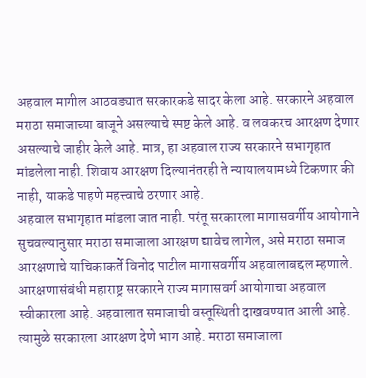अहवाल मागील आठवड्यात सरकारकडे सादर केला आहे. सरकारने अहवाल मराठा समाजाच्या बाजूने असल्याचे स्पष्ट केले आहे. व लवकरच आरक्षण देणार असल्याचे जाहीर केले आहे. मात्र, हा अहवाल राज्य सरकारने सभागृहात मांडलेला नाही. शिवाय आरक्षण दिल्यानंतरही ते न्यायालयामध्ये टिकणार की नाही, याकडे पाहणे महत्त्वाचे ठरणार आहे.
अहवाल सभागृहात मांडला जात नाही. परंतू सरकारला मागासवर्गीय आयोगाने सुचवल्यानुसार मराठा समाजाला आरक्षण द्यावेच लागेल, असे मराठा समाज आरक्षणाचे याचिकाकर्ते विनोद पाटील मागासवर्गीय अहवालाबद्दल म्हणाले.
आरक्षणासंबंधी महाराष्ट्र सरकारने राज्य मागासवर्ग आयोगाचा अहवाल स्वीकारला आहे. अहवालात समाजाची वस्तूस्थिती दाखवण्यात आली आहे. त्यामुळे सरकारला आरक्षण देणे भाग आहे. मराठा समाजाला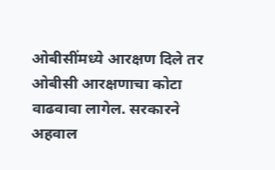ओबीसींमध्ये आरक्षण दिले तर ओबीसी आरक्षणाचा कोटा वाढवावा लागेल. सरकारने अहवाल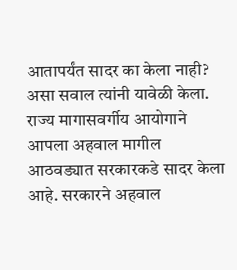आतापर्यंत सादर का केला नाही? असा सवाल त्यांनी यावेळी केला.
राज्य मागासवर्गीय आयोगाने आपला अहवाल मागील आठवड्यात सरकारकडे सादर केला आहे. सरकारने अहवाल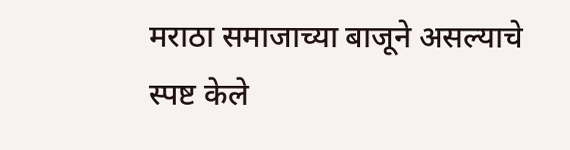मराठा समाजाच्या बाजूने असल्याचे स्पष्ट केले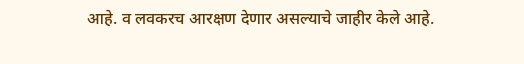आहे. व लवकरच आरक्षण देणार असल्याचे जाहीर केले आहे.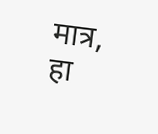मात्र, हा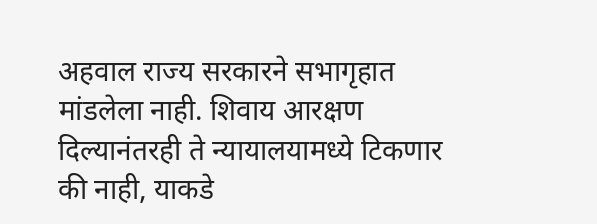अहवाल राज्य सरकारने सभागृहात मांडलेला नाही. शिवाय आरक्षण दिल्यानंतरही ते न्यायालयामध्ये टिकणार की नाही, याकडे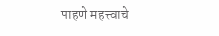पाहणे महत्त्वाचे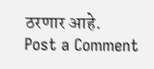ठरणार आहे.
Post a Comment